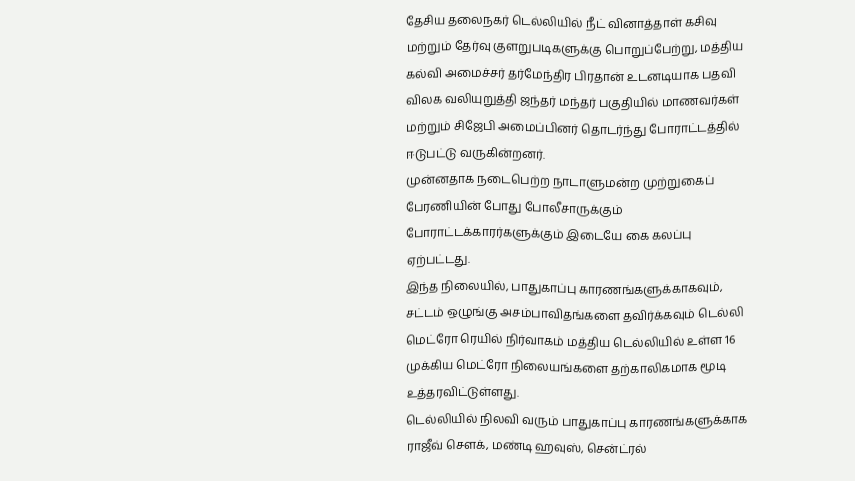தேசிய தலைநகர் டெல்லியில் நீட் வினாத்தாள் கசிவு மற்றும் தேர்வு குளறுபடிகளுக்கு பொறுப்பேற்று, மத்திய கல்வி அமைச்சர் தர்மேந்திர பிரதான் உடனடியாக பதவி விலக வலியுறுத்தி ஜந்தர் மந்தர் பகுதியில் மாணவர்கள் மற்றும் சிஜேபி அமைப்பினர் தொடர்ந்து போராட்டத்தில் ஈடுபட்டு வருகின்றனர்.
முன்னதாக நடைபெற்ற நாடாளுமன்ற முற்றுகைப் பேரணியின் போது போலீசாருக்கும் போராட்டக்காரர்களுக்கும் இடையே கை கலப்பு ஏற்பட்டது.
இந்த நிலையில், பாதுகாப்பு காரணங்களுக்காகவும், சட்டம் ஒழுங்கு அசம்பாவிதங்களை தவிர்க்கவும் டெல்லி மெட்ரோ ரெயில் நிர்வாகம் மத்திய டெல்லியில் உள்ள 16 முக்கிய மெட்ரோ நிலையங்களை தற்காலிகமாக மூடி உத்தரவிட்டுள்ளது.
டெல்லியில் நிலவி வரும் பாதுகாப்பு காரணங்களுக்காக ராஜீவ் சௌக், மண்டி ஹவுஸ், சென்ட்ரல்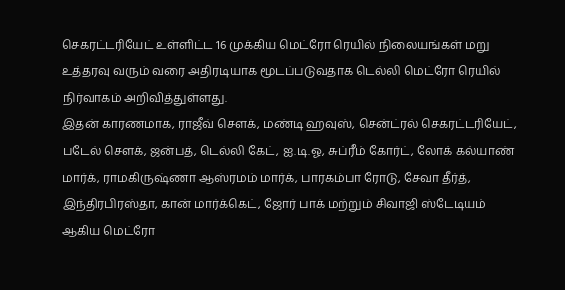செகரட்டரியேட் உள்ளிட்ட 16 முக்கிய மெட்ரோ ரெயில் நிலையங்கள் மறு உத்தரவு வரும் வரை அதிரடியாக மூடப்படுவதாக டெல்லி மெட்ரோ ரெயில் நிர்வாகம் அறிவித்துள்ளது.
இதன் காரணமாக, ராஜீவ் சௌக், மண்டி ஹவுஸ், சென்ட்ரல் செகரட்டரியேட், படேல் சௌக், ஜன்பத், டெல்லி கேட், ஐ.டி.ஓ, சுப்ரீம் கோர்ட், லோக் கல்யாண் மார்க், ராமகிருஷ்ணா ஆஸ்ரமம் மார்க், பாரகம்பா ரோடு, சேவா தீர்த், இந்திரபிரஸ்தா, கான் மார்க்கெட், ஜோர் பாக் மற்றும் சிவாஜி ஸ்டேடியம் ஆகிய மெட்ரோ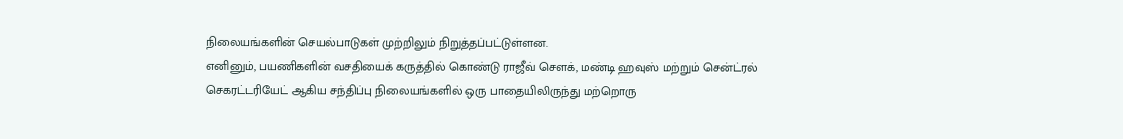நிலையங்களின் செயல்பாடுகள் முற்றிலும் நிறுத்தப்பட்டுள்ளன.
எனினும், பயணிகளின் வசதியைக் கருத்தில் கொண்டு ராஜீவ் சௌக், மண்டி ஹவுஸ் மற்றும் சென்ட்ரல் செகரட்டரியேட் ஆகிய சந்திப்பு நிலையங்களில் ஒரு பாதையிலிருந்து மற்றொரு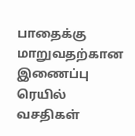பாதைக்கு மாறுவதற்கான இணைப்பு ரெயில் வசதிகள்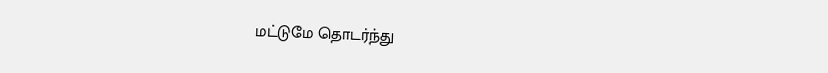மட்டுமே தொடர்ந்து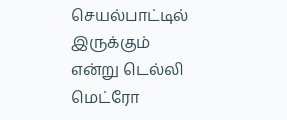செயல்பாட்டில் இருக்கும் என்று டெல்லி மெட்ரோ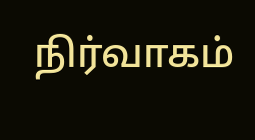நிர்வாகம்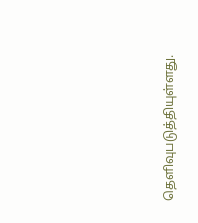தெளிவுபடுத்தியுள்ளது.